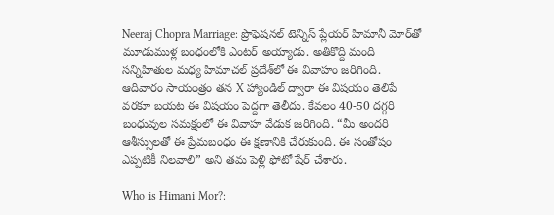Neeraj Chopra Marriage: ప్రొఫెషనల్ టెన్నిస్ ప్లేయర్ హిమానీ మోర్‌తో మూడుముళ్ల బంధంలోకి ఎంటర్ అయ్యాడు. అతికొద్ది మంది సన్నిహితుల మధ్య హిమాచల్ ప్రదేశ్‌లో ఈ వివాహం జరిగింది. ఆదివారం సాయంత్రం తన X హ్యాండిల్ ద్వారా ఈ విషయం తెలిపే వరకూ బయట ఈ విషయం పెద్దగా తెలీదు. కేవలం 40-50 దగ్గరి బంధువుల సమక్షంలో ఈ వివాహ వేడుక జరిగింది. “మీ అందరి ఆశీస్సులతో ఈ ప్రేమబంధం ఈ క్షణానికి చేరుకుంది. ఈ సంతోషం ఎప్పటికీ నిలవాలి” అని తమ పెళ్లి ఫోటో షేర్ చేశారు.

Who is Himani Mor?: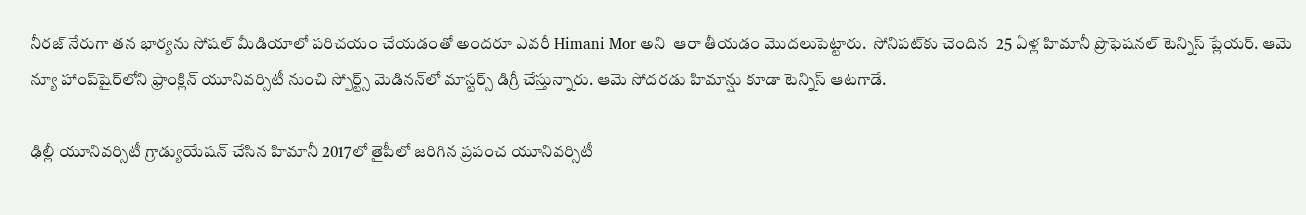నీరజ్ నేరుగా తన భార్యను సోషల్ మీడియాలో పరిచయం చేయడంతో అందరూ ఎవరీ Himani Mor అని  ఆరా తీయడం మొదలుపెట్టారు.  సోనిపట్‌కు చెందిన  25 ఏళ్ల హిమానీ ప్రొఫెషనల్ టెన్నిస్ ప్లేయర్. ఆమె న్యూ హాంప్‌షైర్‌లోని ఫ్రాంక్లిన్ యూనివర్సిటీ నుంచి స్పోర్ట్స్ మెడినన్‌లో మాస్టర్స్ డిగ్రీ చేస్తున్నారు. ఆమె సోదరడు హిమాన్షు కూడా టెన్నిస్ ఆటగాడే.

ఢిల్లీ యూనివర్సిటీ గ్రాడ్యుయేషన్ చేసిన హిమానీ 2017లో తైపీలో జరిగిన ప్రపంచ యూనివర్సిటీ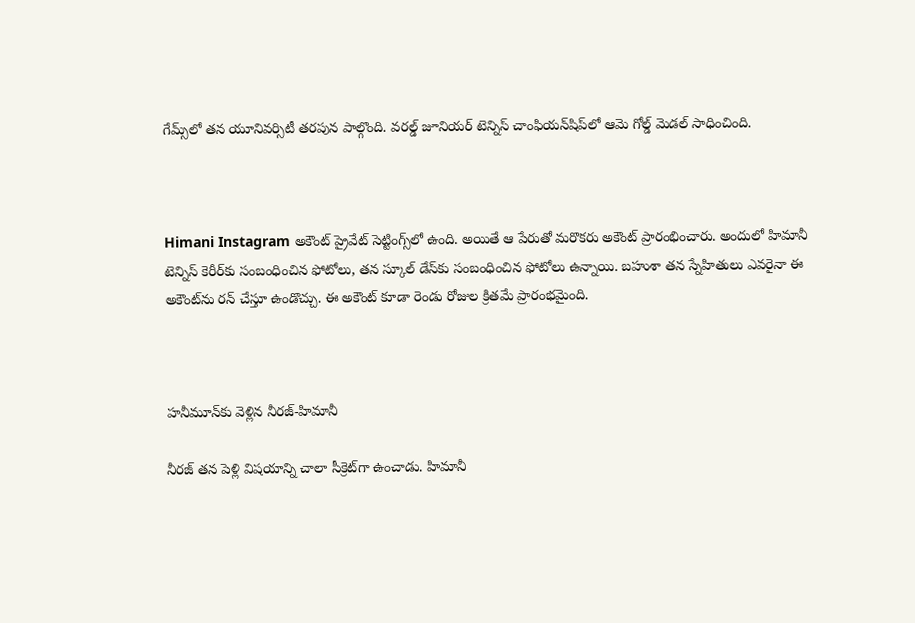గేమ్స్‌లో తన యూనివర్సిటీ తరపున పాల్గొంది. వరల్డ్ జూనియర్ టెన్నిస్ చాంఫియన్‌షిప్‌లో ఆమె గోల్డ్ మెడల్ సాధించింది.



Himani Instagram అకౌంట్ ప్రైవేట్ సెట్టింగ్స్‌లో ఉంది. అయితే ఆ పేరుతో మరొకరు అకౌంట్ ప్రారంభించారు. అందులో హిమానీ టెన్నిస్ కెరీర్‌కు సంబంధించిన ఫోటోలు, తన స్కూల్ డేస్‌కు సంబంధించిన ఫోటోలు ఉన్నాయి. బహుశా తన స్నేహితులు ఎవరైనా ఈ అకౌంట్‌ను రన్ చేస్తూ ఉండొచ్చు. ఈ అకౌంట్ కూడా రెండు రోజుల క్రితమే ప్రారంభమైంది.



హనీమూన్‌కు వెళ్లిన నీరజ్-హిమానీ

నీరజ్ తన పెళ్లి విషయాన్ని చాలా సీక్రెట్‌గా ఉంచాడు. హిమానీ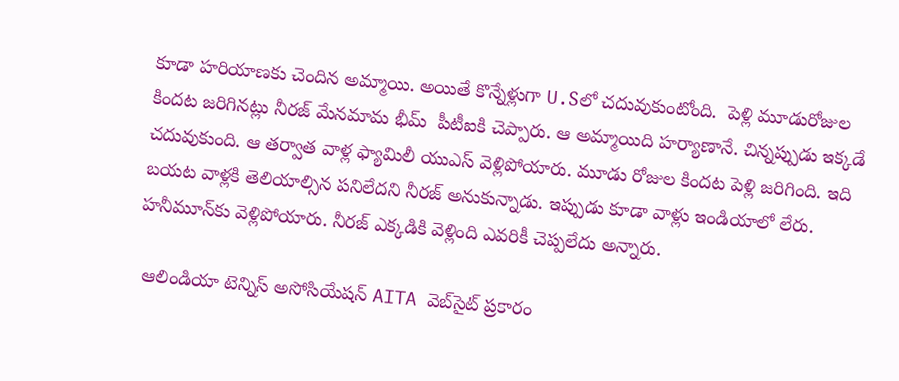కూడా హరియాణకు చెందిన అమ్మాయి. అయితే కొన్నేళ్లుగా U.Sలో చదువుకుంటోంది.  పెళ్లి మూడురోజుల కిందట జరిగినట్లు నీరజ్ మేనమామ భీమ్  పీటీఐకి చెప్పారు. ఆ అమ్మాయిది హర్యాణానే. చిన్నప్పుడు ఇక్కడే చదువుకుంది. ఆ తర్వాత వాళ్ల ఫ్యామిలీ యుఎస్ వెళ్లిపోయారు. మూడు రోజుల కిందట పెళ్లి జరిగింది. ఇది బయట వాళ్లకి తెలియాల్సిన పనిలేదని నీరజ్ అనుకున్నాడు. ఇప్పుడు కూడా వాళ్లు ఇండియాలో లేరు. హనీమూన్‌కు వెళ్లిపోయారు. నీరజ్ ఎక్కడికి వెళ్లింది ఎవరికీ చెప్పలేదు అన్నారు.

 ఆలిండియా టెన్నిస్ అసోసియేషన్ AITA వెబ్‌సైట్ ప్రకారం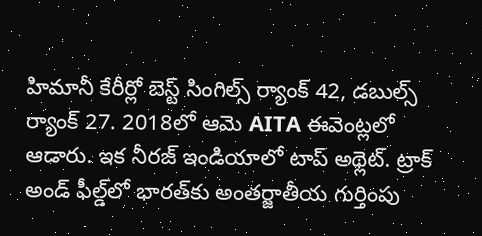హిమానీ కేరీర్లో బెస్ట్ సింగిల్స్ ర్యాంక్ 42, డబుల్స్ ర్యాంక్ 27. 2018లో ఆమె AITA ఈవెంట్లలో ఆడారు. ఇక నీరజ్ ఇండియాలో టాప్ అథ్లెట్. ట్రాక్ అండ్ ఫీల్డ్‌లో భారత్‌కు అంతర్జాతీయ గుర్తింపు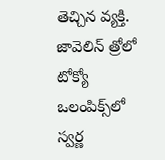తెచ్చిన వ్యక్తి.  జావెలిన్ త్రోలో టోక్యో ఒలంపిక్స్‌లో స్వర్ణ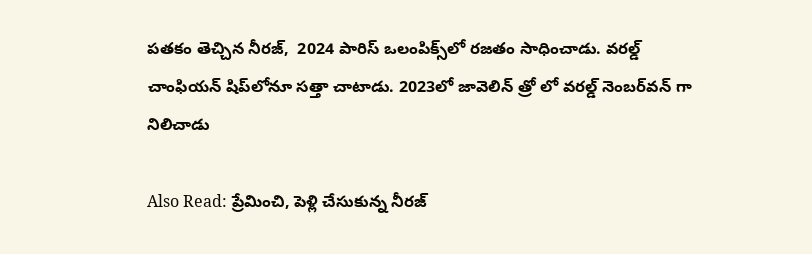పతకం తెచ్చిన నీరజ్,  2024 పారిస్ ఒలంపిక్స్‌లో రజతం సాధించాడు. వరల్డ్ చాంఫియన్ షిప్‌లోనూ సత్తా చాటాడు. 2023లో జావెలిన్ త్రో లో వరల్డ్ నెంబర్‌వన్‌ గా నిలిచాడు

Also Read: ప్రేమించి, పెళ్లి చేసుకున్న నీరజ్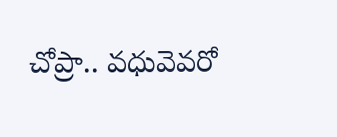చోప్రా.. వధువెవరో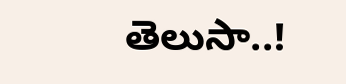తెలుసా..!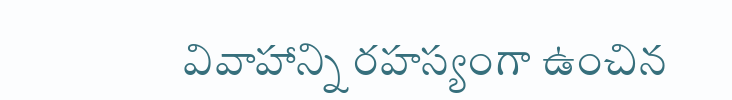వివాహాన్ని రహస్యంగా ఉంచిన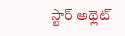స్టార్ అథ్లెట్